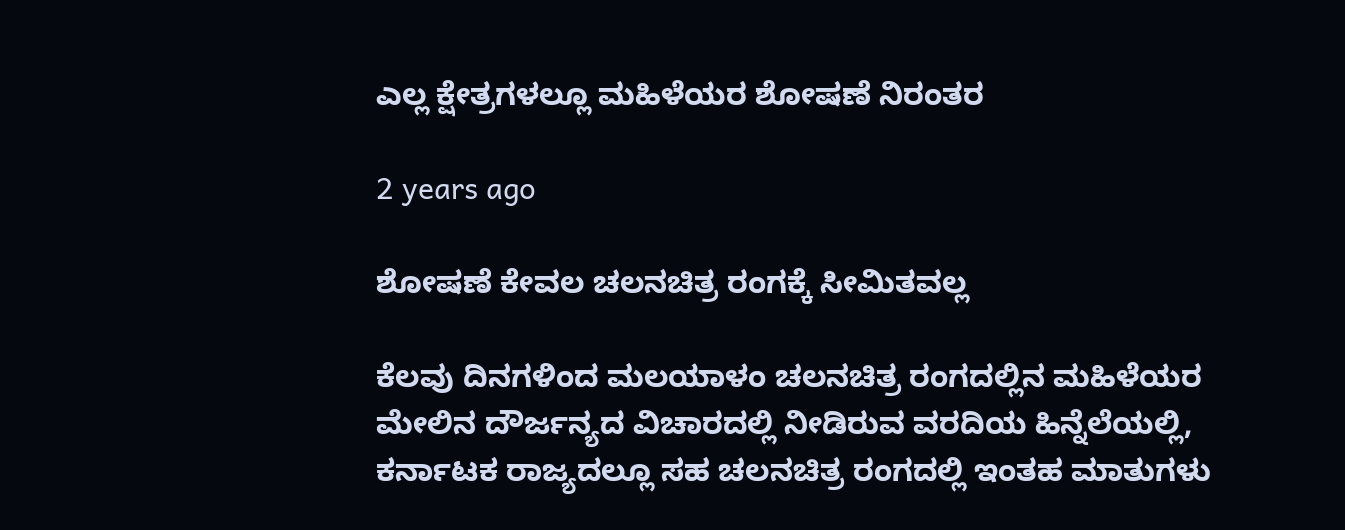ಎಲ್ಲ ಕ್ಷೇತ್ರಗಳಲ್ಲೂ ಮಹಿಳೆಯರ ಶೋಷಣೆ ನಿರಂತರ

2 years ago

ಶೋಷಣೆ ಕೇವಲ ಚಲನಚಿತ್ರ ರಂಗಕ್ಕೆ ಸೀಮಿತವಲ್ಲ

ಕೆಲವು ದಿನಗಳಿಂದ ಮಲಯಾಳಂ ಚಲನಚಿತ್ರ ರಂಗದಲ್ಲಿನ ಮಹಿಳೆಯರ ಮೇಲಿನ ದೌರ್ಜನ್ಯದ ವಿಚಾರದಲ್ಲಿ ನೀಡಿರುವ ವರದಿಯ ಹಿನ್ನೆಲೆಯಲ್ಲಿ, ಕರ್ನಾಟಕ ರಾಜ್ಯದಲ್ಲೂ ಸಹ ಚಲನಚಿತ್ರ ರಂಗದಲ್ಲಿ ಇಂತಹ ಮಾತುಗಳು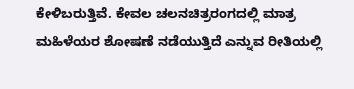ಕೇಳಿಬರುತ್ತಿವೆ. ಕೇವಲ ಚಲನಚಿತ್ರರಂಗದಲ್ಲಿ ಮಾತ್ರ ಮಹಿಳೆಯರ ಶೋಷಣೆ ನಡೆಯುತ್ತಿದೆ ಎನ್ನುವ ರೀತಿಯಲ್ಲಿ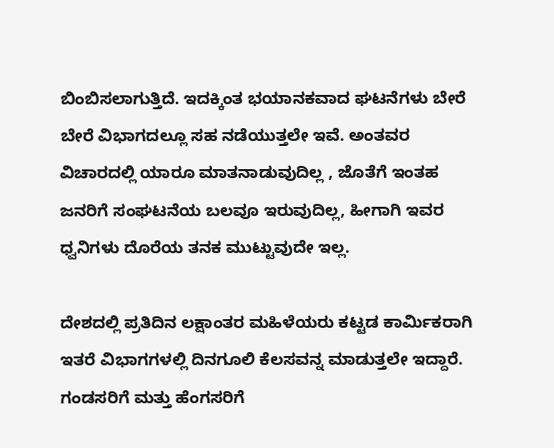ಬಿಂಬಿಸಲಾಗುತ್ತಿದೆ. ಇದಕ್ಕಿಂತ ಭಯಾನಕವಾದ ಘಟನೆಗಳು ಬೇರೆ ಬೇರೆ ವಿಭಾಗದಲ್ಲೂ ಸಹ ನಡೆಯುತ್ತಲೇ ಇವೆ‌. ಅಂತವರ ವಿಚಾರದಲ್ಲಿ ಯಾರೂ ಮಾತನಾಡುವುದಿಲ್ಲ , ಜೊತೆಗೆ ಇಂತಹ ಜನರಿಗೆ ಸಂಘಟನೆಯ ಬಲವೂ ಇರುವುದಿಲ್ಲ, ಹೀಗಾಗಿ ಇವರ ಧ್ವನಿಗಳು ದೊರೆಯ ತನಕ ಮುಟ್ಟುವುದೇ ಇಲ್ಲ.

ದೇಶದಲ್ಲಿ ಪ್ರತಿದಿನ ಲಕ್ಷಾಂತರ ಮಹಿಳೆಯರು ಕಟ್ಟಡ ಕಾರ್ಮಿಕರಾಗಿ ಇತರೆ ವಿಭಾಗಗಳಲ್ಲಿ ದಿನಗೂಲಿ ಕೆಲಸವನ್ನ ಮಾಡುತ್ತಲೇ ಇದ್ದಾರೆ. ಗಂಡಸರಿಗೆ ಮತ್ತು ಹೆಂಗಸರಿಗೆ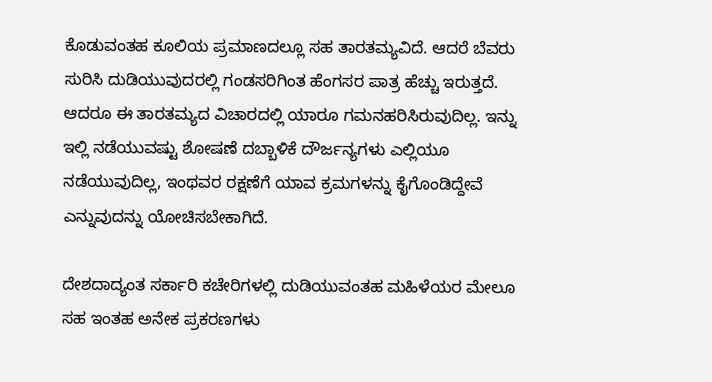ಕೊಡುವಂತಹ ಕೂಲಿಯ ಪ್ರಮಾಣದಲ್ಲೂ ಸಹ ತಾರತಮ್ಯವಿದೆ. ಆದರೆ ಬೆವರು ಸುರಿಸಿ ದುಡಿಯುವುದರಲ್ಲಿ ಗಂಡಸರಿಗಿಂತ ಹೆಂಗಸರ ಪಾತ್ರ ಹೆಚ್ಚು ಇರುತ್ತದೆ. ಆದರೂ ಈ ತಾರತಮ್ಯದ ವಿಚಾರದಲ್ಲಿ ಯಾರೂ ಗಮನಹರಿಸಿರುವುದಿಲ್ಲ. ಇನ್ನು ಇಲ್ಲಿ ನಡೆಯುವಷ್ಟು ಶೋಷಣೆ ದಬ್ಬಾಳಿಕೆ ದೌರ್ಜನ್ಯಗಳು ಎಲ್ಲಿಯೂ ನಡೆಯುವುದಿಲ್ಲ, ಇಂಥವರ ರಕ್ಷಣೆಗೆ ಯಾವ ಕ್ರಮಗಳನ್ನು ಕೈಗೊಂಡಿದ್ದೇವೆ ಎನ್ನುವುದನ್ನು ಯೋಚಿಸಬೇಕಾಗಿದೆ.

ದೇಶದಾದ್ಯಂತ ಸರ್ಕಾರಿ ಕಚೇರಿಗಳಲ್ಲಿ ದುಡಿಯುವಂತಹ ಮಹಿಳೆಯರ ಮೇಲೂ ಸಹ ಇಂತಹ ಅನೇಕ ಪ್ರಕರಣಗಳು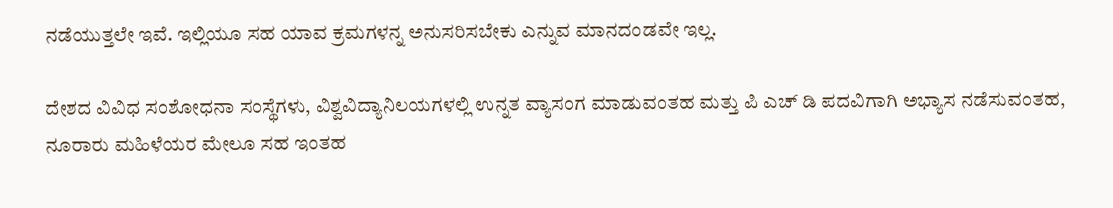ನಡೆಯುತ್ತಲೇ ಇವೆ. ಇಲ್ಲಿಯೂ ಸಹ ಯಾವ ಕ್ರಮಗಳನ್ನ ಅನುಸರಿಸಬೇಕು ಎನ್ನುವ ಮಾನದಂಡವೇ ಇಲ್ಲ.

ದೇಶದ ವಿವಿಧ ಸಂಶೋಧನಾ ಸಂಸ್ಥೆಗಳು, ವಿಶ್ವವಿದ್ಯಾನಿಲಯಗಳಲ್ಲಿ ಉನ್ನತ ವ್ಯಾಸಂಗ ಮಾಡುವಂತಹ ಮತ್ತು ಪಿ ಎಚ್ ಡಿ ಪದವಿಗಾಗಿ ಅಭ್ಯಾಸ ನಡೆಸುವಂತಹ, ನೂರಾರು ಮಹಿಳೆಯರ ಮೇಲೂ ಸಹ ಇಂತಹ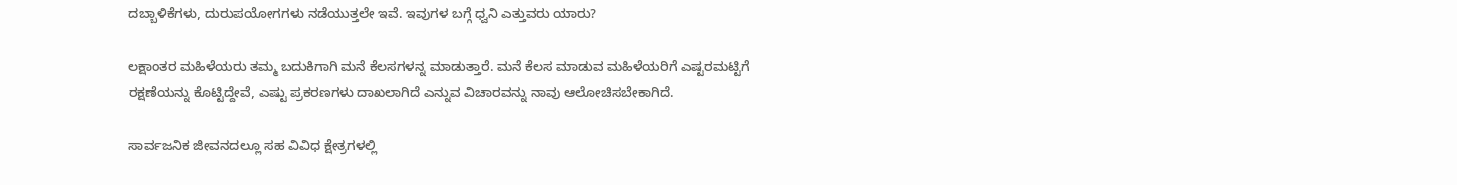ದಬ್ಬಾಳಿಕೆಗಳು, ದುರುಪಯೋಗಗಳು ನಡೆಯುತ್ತಲೇ ಇವೆ. ಇವುಗಳ ಬಗ್ಗೆ ಧ್ವನಿ ಎತ್ತುವರು ಯಾರು?

ಲಕ್ಷಾಂತರ ಮಹಿಳೆಯರು ತಮ್ಮ ಬದುಕಿಗಾಗಿ ಮನೆ ಕೆಲಸಗಳನ್ನ ಮಾಡುತ್ತಾರೆ. ಮನೆ ಕೆಲಸ ಮಾಡುವ ಮಹಿಳೆಯರಿಗೆ ಎಷ್ಟರಮಟ್ಟಿಗೆ ರಕ್ಷಣೆಯನ್ನು ಕೊಟ್ಟಿದ್ದೇವೆ, ಎಷ್ಟು ಪ್ರಕರಣಗಳು ದಾಖಲಾಗಿದೆ ಎನ್ನುವ ವಿಚಾರವನ್ನು ನಾವು ಆಲೋಚಿಸಬೇಕಾಗಿದೆ.

ಸಾರ್ವಜನಿಕ ಜೀವನದಲ್ಲೂ ಸಹ ವಿವಿಧ ಕ್ಷೇತ್ರಗಳಲ್ಲಿ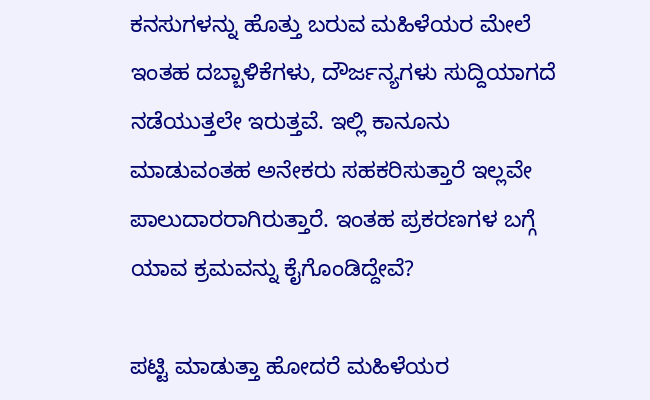ಕನಸುಗಳನ್ನು ಹೊತ್ತು ಬರುವ ಮಹಿಳೆಯರ ಮೇಲೆ ಇಂತಹ ದಬ್ಬಾಳಿಕೆಗಳು, ದೌರ್ಜನ್ಯಗಳು ಸುದ್ದಿಯಾಗದೆ ನಡೆಯುತ್ತಲೇ ಇರುತ್ತವೆ. ಇಲ್ಲಿ ಕಾನೂನು ಮಾಡುವಂತಹ ಅನೇಕರು ಸಹಕರಿಸುತ್ತಾರೆ ಇಲ್ಲವೇ ಪಾಲುದಾರರಾಗಿರುತ್ತಾರೆ. ಇಂತಹ ಪ್ರಕರಣಗಳ ಬಗ್ಗೆ ಯಾವ ಕ್ರಮವನ್ನು ಕೈಗೊಂಡಿದ್ದೇವೆ?

ಪಟ್ಟಿ ಮಾಡುತ್ತಾ ಹೋದರೆ ಮಹಿಳೆಯರ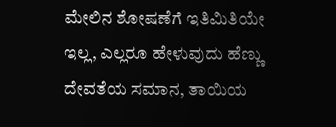ಮೇಲಿನ ಶೋಷಣೆಗೆ ಇತಿಮಿತಿಯೇ ಇಲ್ಲ, ಎಲ್ಲರೂ ಹೇಳುವುದು ಹೆಣ್ಣು ದೇವತೆಯ ಸಮಾನ, ತಾಯಿಯ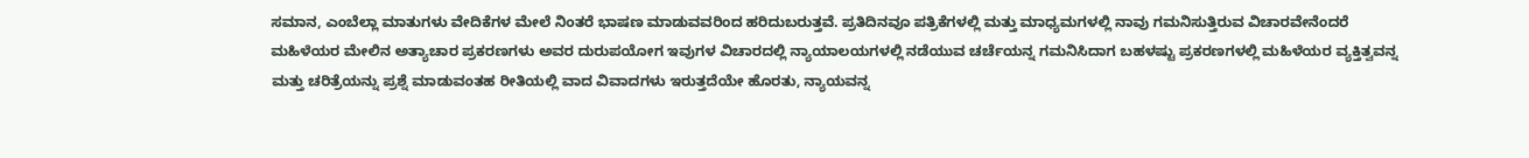ಸಮಾನ, ಎಂಬೆಲ್ಲಾ ಮಾತುಗಳು ವೇದಿಕೆಗಳ ಮೇಲೆ ನಿಂತರೆ ಭಾಷಣ ಮಾಡುವವರಿಂದ ಹರಿದುಬರುತ್ತವೆ. ಪ್ರತಿದಿನವೂ ಪತ್ರಿಕೆಗಳಲ್ಲಿ ಮತ್ತು ಮಾಧ್ಯಮಗಳಲ್ಲಿ ನಾವು ಗಮನಿಸುತ್ತಿರುವ ವಿಚಾರವೇನೆಂದರೆ ಮಹಿಳೆಯರ ಮೇಲಿನ ಅತ್ಯಾಚಾರ ಪ್ರಕರಣಗಳು ಅವರ ದುರುಪಯೋಗ ಇವುಗಳ ವಿಚಾರದಲ್ಲಿ ನ್ಯಾಯಾಲಯಗಳಲ್ಲಿ ನಡೆಯುವ ಚರ್ಚೆಯನ್ನ ಗಮನಿಸಿದಾಗ ಬಹಳಷ್ಟು ಪ್ರಕರಣಗಳಲ್ಲಿ ಮಹಿಳೆಯರ ವ್ಯಕ್ತಿತ್ವವನ್ನ ಮತ್ತು ಚರಿತ್ರೆಯನ್ನು ಪ್ರಶ್ನೆ ಮಾಡುವಂತಹ ರೀತಿಯಲ್ಲಿ ವಾದ ವಿವಾದಗಳು ಇರುತ್ತದೆಯೇ ಹೊರತು, ನ್ಯಾಯವನ್ನ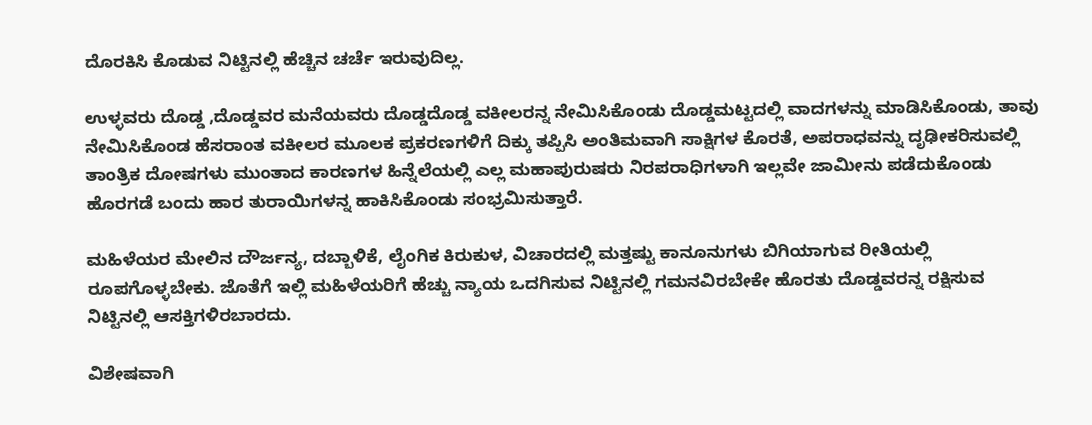ದೊರಕಿಸಿ ಕೊಡುವ ನಿಟ್ಟಿನಲ್ಲಿ ಹೆಚ್ಚಿನ ಚರ್ಚೆ ಇರುವುದಿಲ್ಲ.

ಉಳ್ಳವರು ದೊಡ್ಡ ,ದೊಡ್ಡವರ ಮನೆಯವರು ದೊಡ್ಡದೊಡ್ಡ ವಕೀಲರನ್ನ ನೇಮಿಸಿಕೊಂಡು ದೊಡ್ಡಮಟ್ಟದಲ್ಲಿ ವಾದಗಳನ್ನು ಮಾಡಿಸಿಕೊಂಡು, ತಾವು ನೇಮಿಸಿಕೊಂಡ ಹೆಸರಾಂತ ವಕೀಲರ ಮೂಲಕ ಪ್ರಕರಣಗಳಿಗೆ ದಿಕ್ಕು ತಪ್ಪಿಸಿ ಅಂತಿಮವಾಗಿ ಸಾಕ್ಷಿಗಳ ಕೊರತೆ, ಅಪರಾಧವನ್ನು ದೃಢೀಕರಿಸುವಲ್ಲಿ ತಾಂತ್ರಿಕ ದೋಷಗಳು ಮುಂತಾದ ಕಾರಣಗಳ ಹಿನ್ನೆಲೆಯಲ್ಲಿ ಎಲ್ಲ ಮಹಾಪುರುಷರು ನಿರಪರಾಧಿಗಳಾಗಿ ಇಲ್ಲವೇ ಜಾಮೀನು ಪಡೆದುಕೊಂಡು ಹೊರಗಡೆ ಬಂದು ಹಾರ ತುರಾಯಿಗಳನ್ನ ಹಾಕಿಸಿಕೊಂಡು ಸಂಭ್ರಮಿಸುತ್ತಾರೆ.

ಮಹಿಳೆಯರ ಮೇಲಿನ ದೌರ್ಜನ್ಯ, ದಬ್ಬಾಳಿಕೆ, ಲೈಂಗಿಕ ಕಿರುಕುಳ, ವಿಚಾರದಲ್ಲಿ ಮತ್ತಷ್ಟು ಕಾನೂನುಗಳು ಬಿಗಿಯಾಗುವ ರೀತಿಯಲ್ಲಿ ರೂಪಗೊಳ್ಳಬೇಕು. ಜೊತೆಗೆ ಇಲ್ಲಿ ಮಹಿಳೆಯರಿಗೆ ಹೆಚ್ಚು ನ್ಯಾಯ ಒದಗಿಸುವ ನಿಟ್ಟಿನಲ್ಲಿ ಗಮನವಿರಬೇಕೇ ಹೊರತು ದೊಡ್ಡವರನ್ನ ರಕ್ಷಿಸುವ ನಿಟ್ಟಿನಲ್ಲಿ ಆಸಕ್ತಿಗಳಿರಬಾರದು.

ವಿಶೇಷವಾಗಿ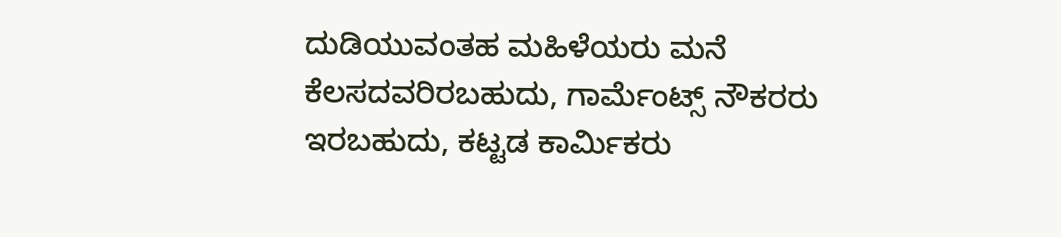ದುಡಿಯುವಂತಹ ಮಹಿಳೆಯರು ಮನೆ ಕೆಲಸದವರಿರಬಹುದು, ಗಾರ್ಮೆಂಟ್ಸ್ ನೌಕರರು ಇರಬಹುದು, ಕಟ್ಟಡ ಕಾರ್ಮಿಕರು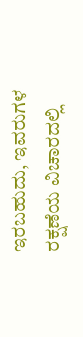ಇರಬಹುದು, ಇವರುಗಳ ರಕ್ಷಣೆಯ ವಿಚಾರದಲ್ಲಿ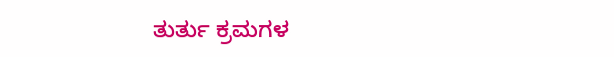ತುರ್ತು ಕ್ರಮಗಳ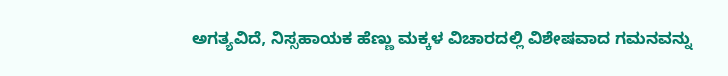ಅಗತ್ಯವಿದೆ, ನಿಸ್ಸಹಾಯಕ ಹೆಣ್ಣು ಮಕ್ಕಳ ವಿಚಾರದಲ್ಲಿ ವಿಶೇಷವಾದ ಗಮನವನ್ನು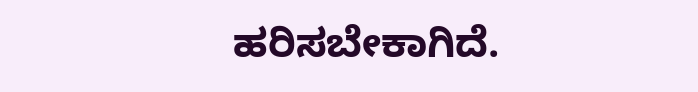ಹರಿಸಬೇಕಾಗಿದೆ.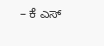– ಕೆ ಎಸ್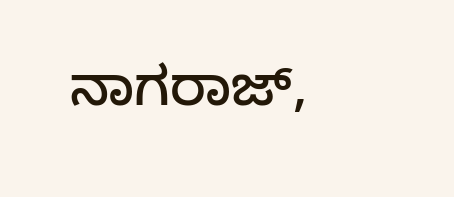ನಾಗರಾಜ್,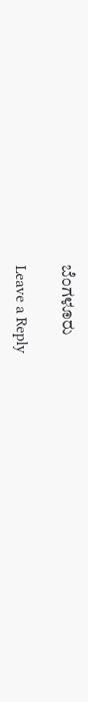ಬೆಂಗಳೂರು

Leave a Reply